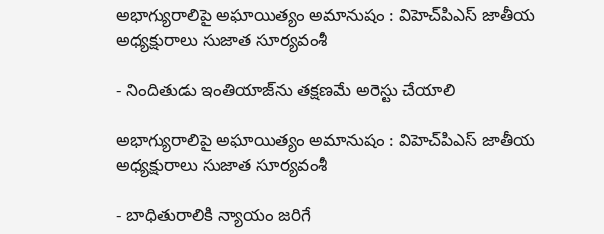అభాగ్యురాలిపై అఘాయిత్యం అమానుషం : విహెచ్‌పిఎస్ జాతీయ అధ్యక్షురాలు సుజాత సూర్యవంశీ

- నిందితుడు ఇంతియాజ్‌ను తక్షణమే అరెస్టు చేయాలి

అభాగ్యురాలిపై అఘాయిత్యం అమానుషం : విహెచ్‌పిఎస్ జాతీయ అధ్యక్షురాలు సుజాత సూర్యవంశీ

- బాధితురాలికి న్యాయం జరిగే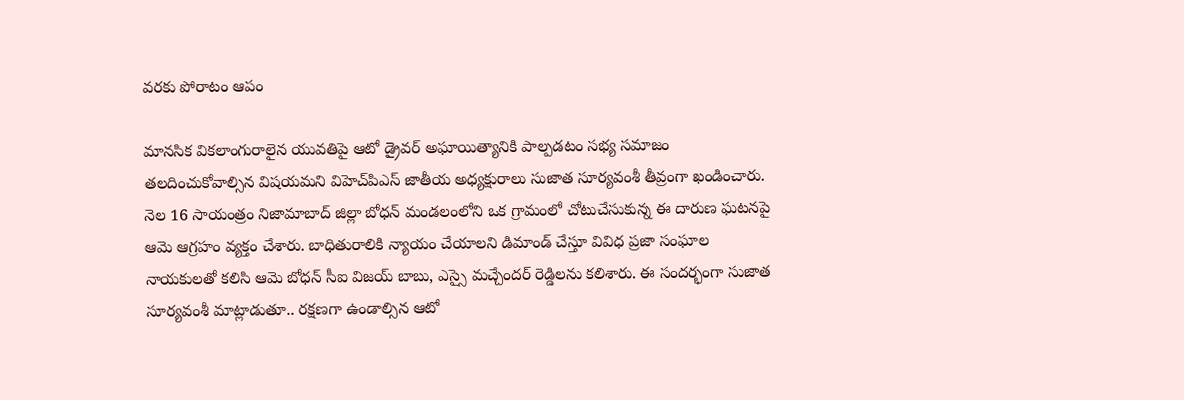వరకు పోరాటం ఆపం

మానసిక వికలాంగురాలైన యువతిపై ఆటో డ్రైవర్ అఘాయిత్యానికి పాల్పడటం సభ్య సమాజం తలదించుకోవాల్సిన విషయమని విహెచ్‌పిఎస్ జాతీయ అధ్యక్షురాలు సుజాత సూర్యవంశీ తీవ్రంగా ఖండించారు. నెల 16 సాయంత్రం నిజామాబాద్ జిల్లా బోధన్ మండలంలోని ఒక గ్రామంలో చోటుచేసుకున్న ఈ దారుణ ఘటనపై ఆమె ఆగ్రహం వ్యక్తం చేశారు. బాధితురాలికి న్యాయం చేయాలని డిమాండ్ చేస్తూ వివిధ ప్రజా సంఘాల నాయకులతో కలిసి ఆమె బోధన్ సీఐ విజయ్ బాబు, ఎస్సై మచ్చేందర్ రెడ్డిలను కలిశారు. ఈ సందర్భంగా సుజాత సూర్యవంశీ మాట్లాడుతూ.. రక్షణగా ఉండాల్సిన ఆటో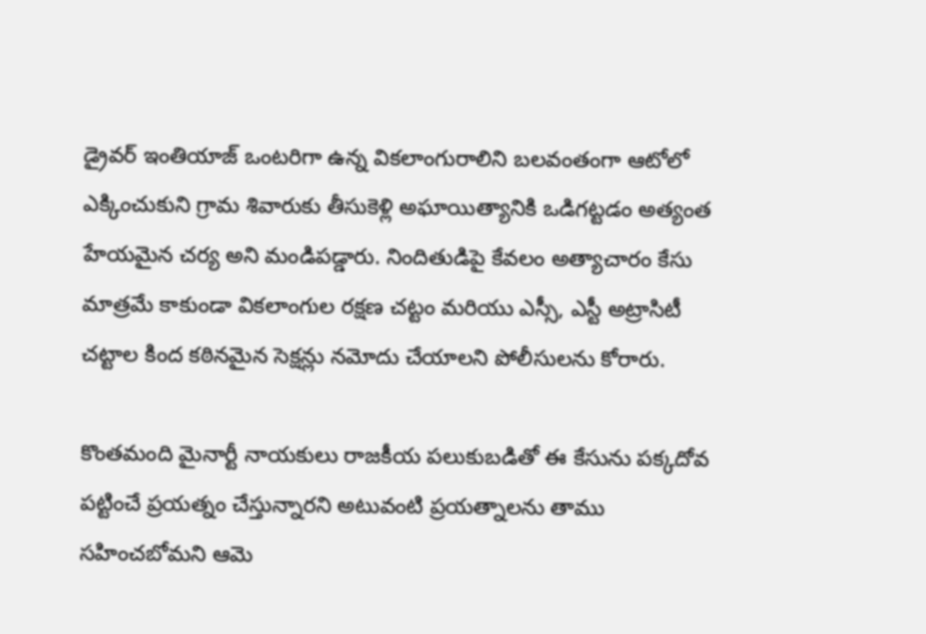డ్రైవర్ ఇంతియాజ్ ఒంటరిగా ఉన్న వికలాంగురాలిని బలవంతంగా ఆటోలో ఎక్కించుకుని గ్రామ శివారుకు తీసుకెళ్లి అఘాయిత్యానికి ఒడిగట్టడం అత్యంత హేయమైన చర్య అని మండిపడ్డారు. నిందితుడిపై కేవలం అత్యాచారం కేసు మాత్రమే కాకుండా వికలాంగుల రక్షణ చట్టం మరియు ఎస్సీ, ఎస్టీ అట్రాసిటీ చట్టాల కింద కఠినమైన సెక్షన్లు నమోదు చేయాలని పోలీసులను కోరారు.

కొంతమంది మైనార్టీ నాయకులు రాజకీయ పలుకుబడితో ఈ కేసును పక్కదోవ పట్టించే ప్రయత్నం చేస్తున్నారని అటువంటి ప్రయత్నాలను తాము సహించబోమని ఆమె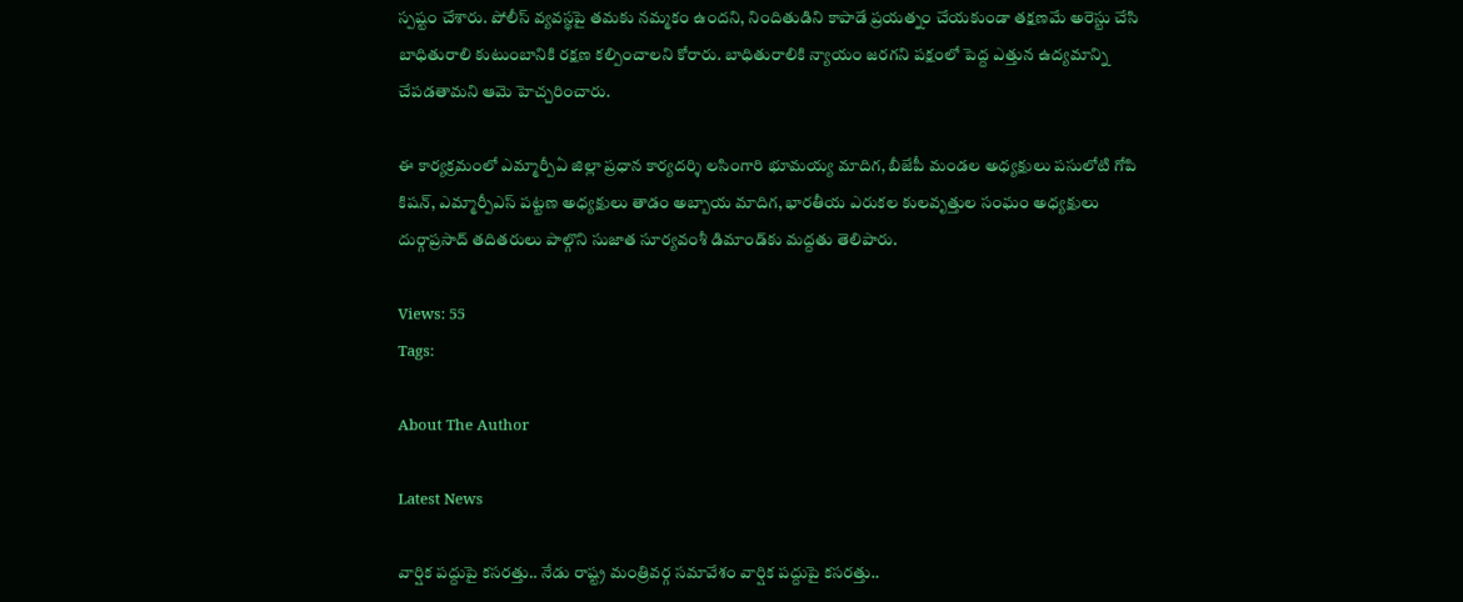స్పష్టం చేశారు. పోలీస్ వ్యవస్థపై తమకు నమ్మకం ఉందని, నిందితుడిని కాపాడే ప్రయత్నం చేయకుండా తక్షణమే అరెస్టు చేసి బాధితురాలి కుటుంబానికి రక్షణ కల్పించాలని కోరారు. బాధితురాలికి న్యాయం జరగని పక్షంలో పెద్ద ఎత్తున ఉద్యమాన్ని చేపడతామని ఆమె హెచ్చరించారు.

ఈ కార్యక్రమంలో ఎమ్మార్పీఏ జిల్లా ప్రధాన కార్యదర్శి లసింగారి భూమయ్య మాదిగ, బీజేపీ మండల అధ్యక్షులు పసులోటి గోపి కిషన్, ఎమ్మార్పీఎస్ పట్టణ అధ్యక్షులు తాడం అబ్బాయ మాదిగ, భారతీయ ఎరుకల కులవృత్తుల సంఘం అధ్యక్షులు దుర్గాప్రసాద్ తదితరులు పాల్గొని సుజాత సూర్యవంశీ డిమాండ్‌కు మద్దతు తెలిపారు.

Views: 55
Tags:

About The Author

Latest News

వార్షిక పద్దుపై కసరత్తు.. నేడు రాష్ట్ర మంత్రివర్గ సమావేశం వార్షిక పద్దుపై కసరత్తు..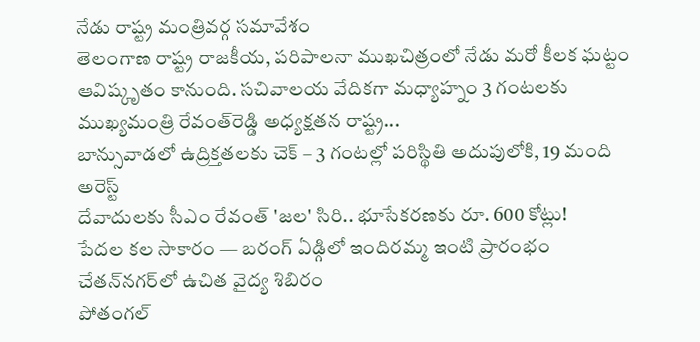నేడు రాష్ట్ర మంత్రివర్గ సమావేశం
తెలంగాణ రాష్ట్ర రాజకీయ, పరిపాలనా ముఖచిత్రంలో నేడు మరో కీలక ఘట్టం ఆవిష్కృతం కానుంది. సచివాలయ వేదికగా మధ్యాహ్నం 3 గంటలకు ముఖ్యమంత్రి రేవంత్‌రెడ్డి అధ్యక్షతన రాష్ట్ర...
బాన్సువాడలో ఉద్రిక్తతలకు చెక్ – 3 గంటల్లో పరిస్థితి అదుపులోకి, 19 మంది అరెస్ట్
దేవాదులకు సీఎం రేవంత్ 'జల' సిరి.. భూసేకరణకు రూ. 600 కోట్లు!
పేదల కల సాకారం — బరంగ్ ఏడ్గిలో ఇందిరమ్మ ఇంటి ప్రారంభం
చేతన్‌నగర్‌లో ఉచిత వైద్య శిబిరం
పోతంగల్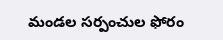మండల సర్పంచుల ఫోరం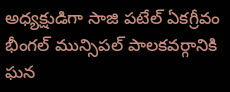అధ్యక్షుడిగా సాజి పటేల్ ఏకగ్రీవం
భీంగల్ మున్సిపల్ పాలకవర్గానికి ఘన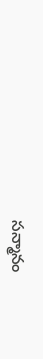సన్మానం